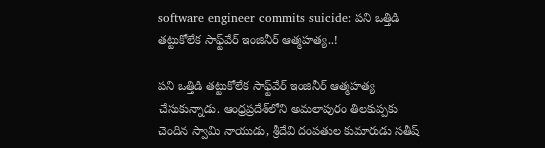software engineer commits suicide: పని ఒత్తిడి తట్టుకోలేక సాఫ్ట్‌వేర్ ఇంజినీర్‌ ఆత్మహత్య..!

పని ఒత్తిడి తట్టుకోలేక సాఫ్ట్‌వేర్ ఇంజినీర్‌ ఆత్మహత్య చేసుకున్నాడు. ఆంధ్రప్రదేశ్‌లోని అమలాపురం తిలకుప్పకు చెందిన స్వామి నాయుడు, శ్రీదేవి దంపతుల కుమారుడు సతీష్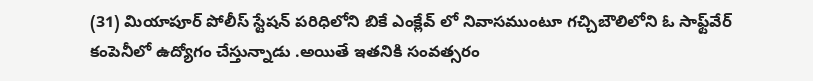(31) మియాపూర్ పోలీస్ స్టేషన్ పరిధిలోని బికే ఎంక్లేవ్ లో నివాసముంటూ గచ్చిబౌలిలోని ఓ సాఫ్ట్‌వేర్‌ కంపెనీలో ఉద్యోగం చేస్తున్నాడు .అయితే ఇతనికి సంవత్సరం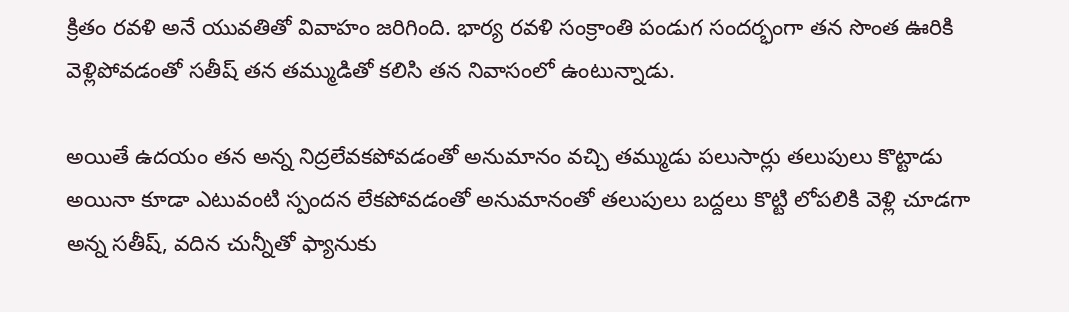క్రితం రవళి అనే యువతితో వివాహం జరిగింది. భార్య రవళి సంక్రాంతి పండుగ సందర్భంగా తన సొంత ఊరికి వెళ్లిపోవడంతో సతీష్ తన తమ్ముడితో కలిసి తన నివాసంలో ఉంటున్నాడు.

అయితే ఉదయం తన అన్న నిద్రలేవకపోవడంతో అనుమానం వచ్చి తమ్ముడు పలుసార్లు తలుపులు కొట్టాడు అయినా కూడా ఎటువంటి స్పందన లేకపోవడంతో అనుమానంతో తలుపులు బద్దలు కొట్టి లోపలికి వెళ్లి చూడగా అన్న సతీష్, వదిన చున్నీతో ఫ్యానుకు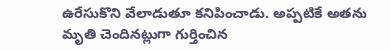ఉరేసుకొని వేలాడుతూ కనిపించాడు. అప్పటికే అతను మృతి చెందినట్లుగా గుర్తించిన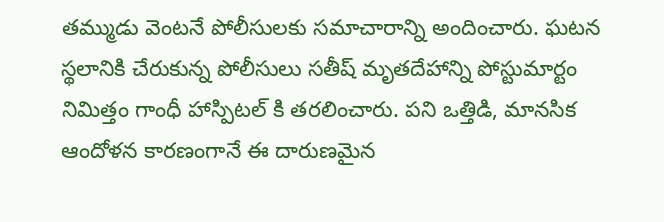తమ్ముడు వెంటనే పోలీసులకు సమాచారాన్ని అందించారు. ఘటన స్థలానికి చేరుకున్న పోలీసులు సతీష్ మృతదేహాన్ని పోస్టుమార్టం నిమిత్తం గాంధీ హాస్పిటల్ కి తరలించారు. పని ఒత్తిడి, మానసిక ఆందోళన కారణంగానే ఈ దారుణమైన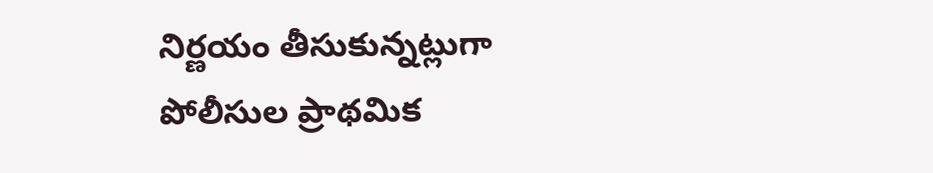నిర్ణయం తీసుకున్నట్లుగా పోలీసుల ప్రాథమిక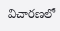విచారణలో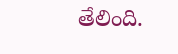తేలింది.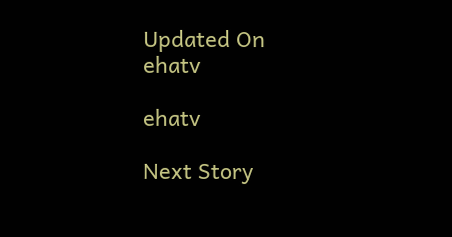Updated On
ehatv

ehatv

Next Story